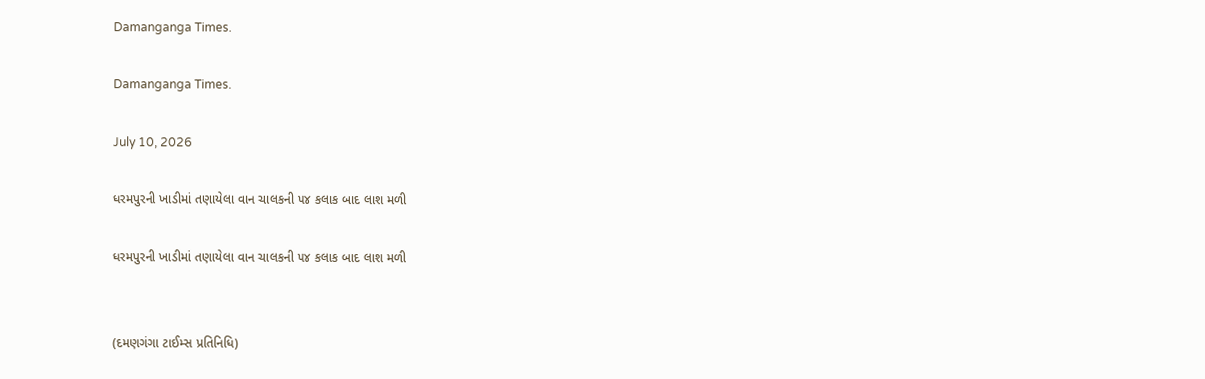Damanganga Times.

Damanganga Times.

July 10, 2026

ધરમપુરની ખાડીમાં તણાયેલા વાન ચાલકની ૫૪ કલાક બાદ લાશ મળી

ધરમપુરની ખાડીમાં તણાયેલા વાન ચાલકની ૫૪ કલાક બાદ લાશ મળી


(દમણગંગા ટાઈમ્સ પ્રતિનિધિ)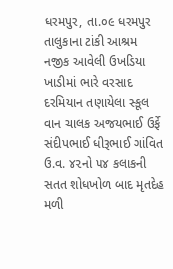ધરમપુર, તા.૦૯ ધરમપુર તાલુકાના ટાંકી આશ્રમ નજીક આવેલી ઉખડિયા ખાડીમાં ભારે વરસાદ દરમિયાન તણાયેલા સ્કૂલ વાન ચાલક અજયભાઈ ઉર્ફે સંદીપભાઈ ધીરૂભાઈ ગાંવિત ઉ.વ. ૪૨નો ૫૪ કલાકની સતત શોધખોળ બાદ મૃતદેહ મળી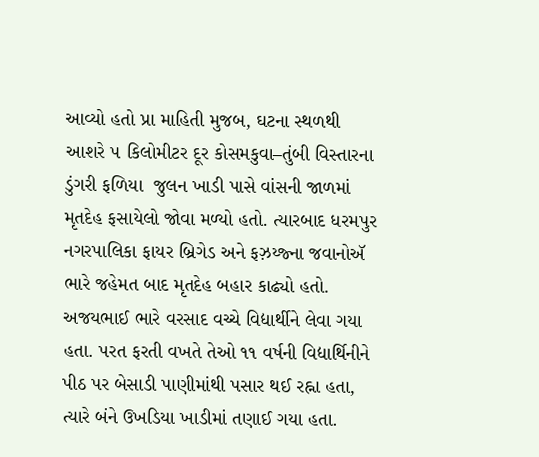આવ્યો હતો પ્રા માહિતી મુજબ, ઘટના સ્થળથી આશરે ૫ કિલોમીટર દૂર કોસમકુવા–તુંબી વિસ્તારના ડુંગરી ફળિયા  જુલન ખાડી પાસે વાંસની જાળમાં મૃતદેહ ફસાયેલો જોવા મળ્યો હતો. ત્યારબાદ ધરમપુર નગરપાલિકા ફાયર બ્રિગેડ અને ફઝ઼ય્જ્ના જવાનોઍ ભારે જહેમત બાદ મૃતદેહ બહાર કાઢ્યો હતો. અજયભાઈ ભારે વરસાદ વચ્ચે વિદ્યાર્થીને લેવા ગયા હતા. પરત ફરતી વખતે તેઓ ૧૧ વર્ષની વિદ્યાર્થિનીને પીઠ પર બેસાડી પાણીમાંથી પસાર થઈ રહ્ના હતા, ત્યારે બંને ઉખડિયા ખાડીમાં તણાઈ ગયા હતા.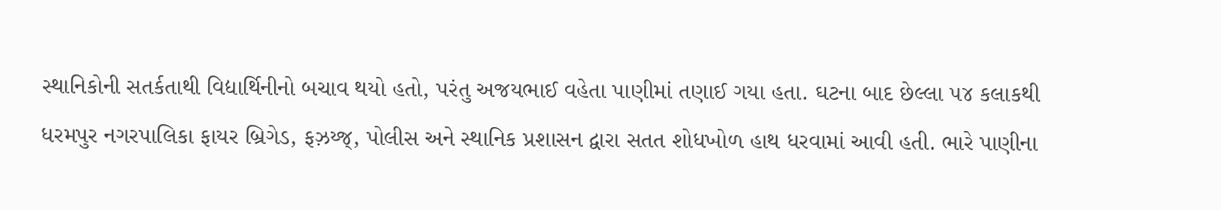સ્થાનિકોની સતર્કતાથી વિદ્યાર્થિનીનો બચાવ થયો હતો, પરંતુ અજયભાઈ વહેતા પાણીમાં તણાઈ ગયા હતા. ઘટના બાદ છેલ્લા ૫૪ કલાકથી ધરમપુર નગરપાલિકા ફાયર બ્રિગેડ, ફઝ઼ય્જ્, પોલીસ અને સ્થાનિક પ્રશાસન દ્વારા સતત શોધખોળ હાથ ધરવામાં આવી હતી. ભારે પાણીના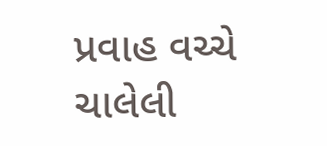પ્રવાહ વચ્ચે ચાલેલી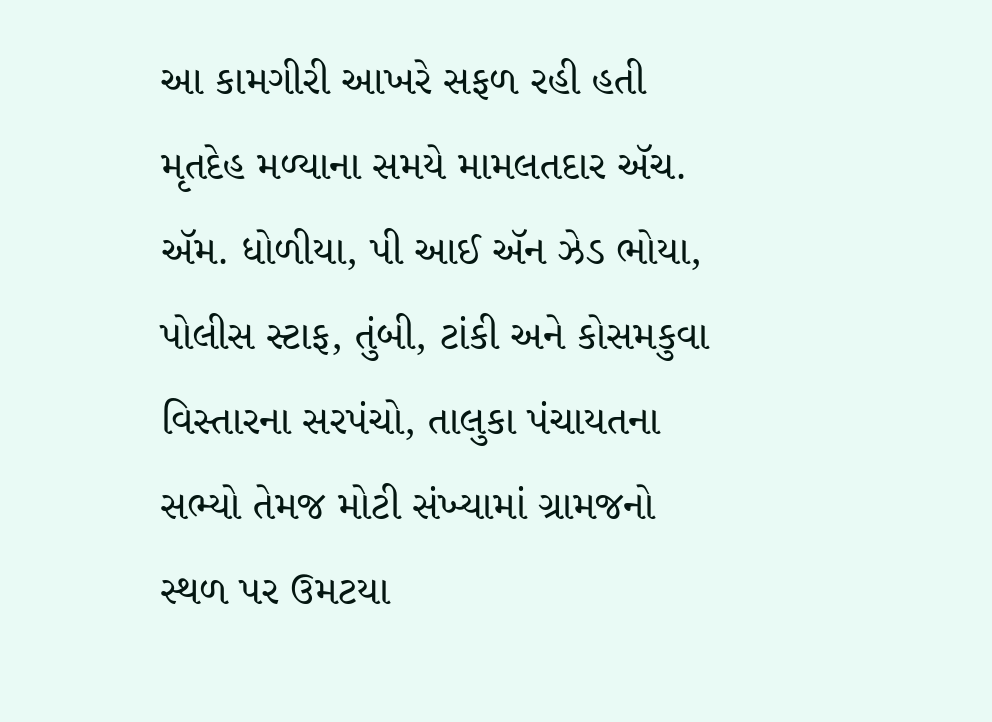આ કામગીરી આખરે સફળ રહી હતી  મૃતદેહ મળ્યાના સમયે મામલતદાર ઍચ. ઍમ. ધોળીયા, પી આઈ ઍન ઝેડ ભોયા, પોલીસ સ્ટાફ, તુંબી, ટાંકી અને કોસમકુવા વિસ્તારના સરપંચો, તાલુકા પંચાયતના સભ્યો તેમજ મોટી સંખ્યામાં ગ્રામજનો સ્થળ પર ઉમટયા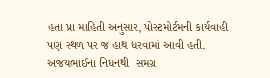હતા પ્રા માહિતી અનુસાર, પોસ્ટમોર્ટમની કાર્યવાહી પણ સ્થળ પર જ હાથ ધરવામાં આવી હતી. અજયભાઈના નિધનથી  સમગ્ર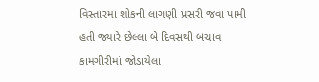વિસ્તારમા શોકની લાગણી પ્રસરી જવા પામી હતી જ્યારે છેલ્લા બે દિવસથી બચાવ કામગીરીમાં જોડાયેલા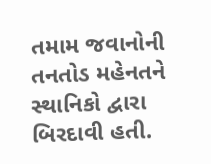તમામ જવાનોની તનતોડ મહેનતને સ્થાનિકો દ્વારા બિરદાવી હતી.